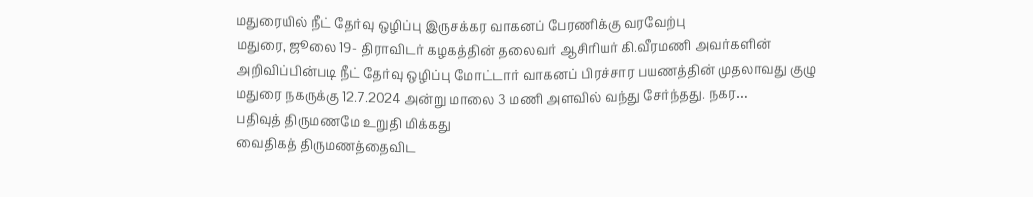மதுரையில் நீட் தேர்வு ஒழிப்பு இருசக்கர வாகனப் பேரணிக்கு வரவேற்பு
மதுரை, ஜூலை 19- திராவிடர் கழகத்தின் தலைவர் ஆசிரியர் கி.வீரமணி அவர்களின் அறிவிப்பின்படி நீட் தேர்வு ஒழிப்பு மோட்டார் வாகனப் பிரச்சார பயணத்தின் முதலாவது குழு மதுரை நகருக்கு 12.7.2024 அன்று மாலை 3 மணி அளவில் வந்து சேர்ந்தது. நகர…
பதிவுத் திருமணமே உறுதி மிக்கது
வைதிகத் திருமணத்தைவிட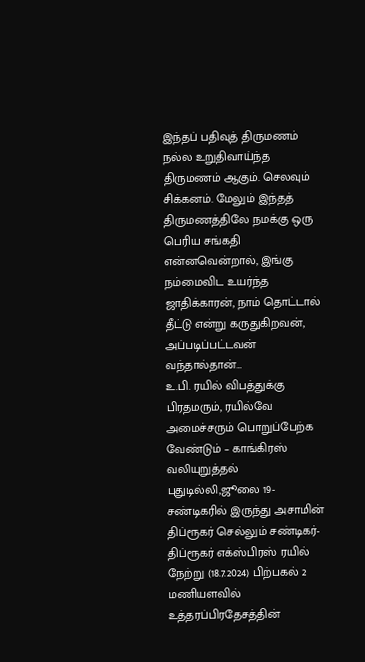இந்தப் பதிவுத் திருமணம் நல்ல உறுதிவாய்ந்த திருமணம் ஆகும். செலவும் சிக்கனம். மேலும் இந்தத் திருமணத்திலே நமக்கு ஒரு பெரிய சங்கதி என்னவென்றால், இங்கு நம்மைவிட உயர்ந்த ஜாதிக்காரன், நாம் தொட்டால் தீட்டு என்று கருதுகிறவன், அப்படிப்பட்டவன் வந்தால்தான்…
உ.பி. ரயில் விபத்துக்கு பிரதமரும், ரயில்வே அமைச்சரும் பொறுப்பேற்க வேண்டும் – காங்கிரஸ் வலியுறுத்தல்
புதுடில்லி,ஜூலை 19- சண்டிகரில் இருந்து அசாமின் திப்ரூகர் செல்லும் சண்டிகர்- திப்ரூகர் எக்ஸ்பிரஸ் ரயில் நேற்று (18.7.2024) பிற்பகல் 2 மணியளவில் உத்தரப்பிரதேசத்தின்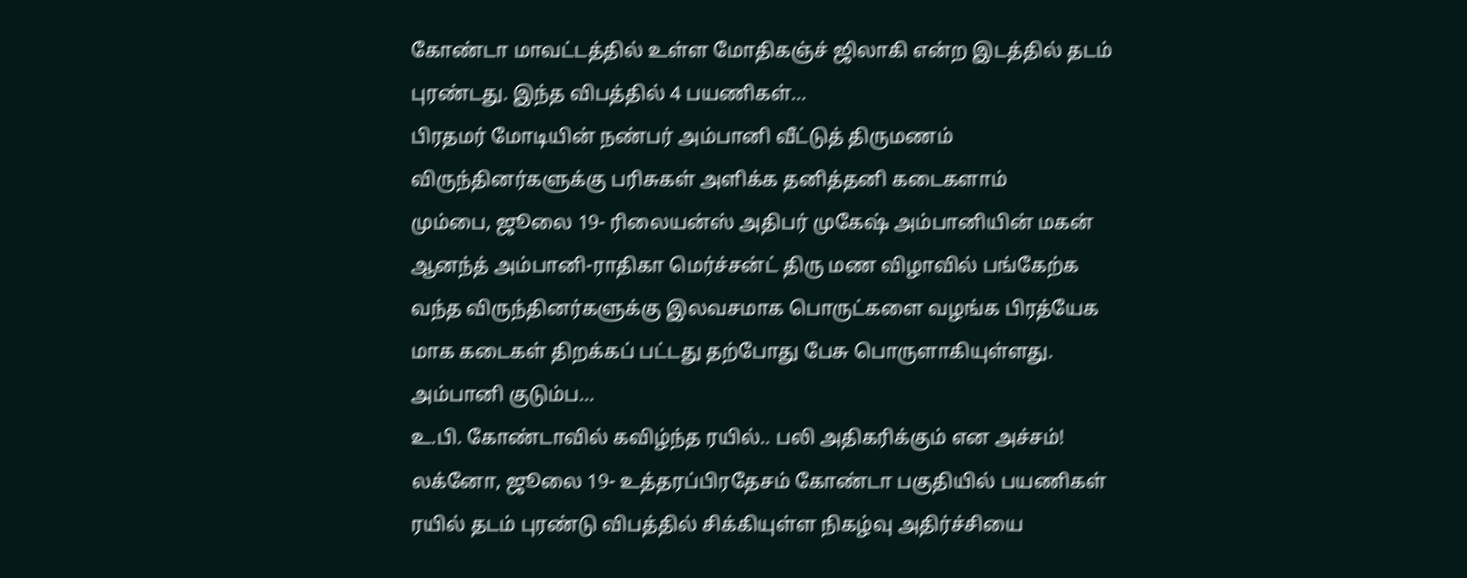கோண்டா மாவட்டத்தில் உள்ள மோதிகஞ்ச் ஜிலாகி என்ற இடத்தில் தடம் புரண்டது. இந்த விபத்தில் 4 பயணிகள்…
பிரதமர் மோடியின் நண்பர் அம்பானி வீட்டுத் திருமணம் விருந்தினர்களுக்கு பரிசுகள் அளிக்க தனித்தனி கடைகளாம்
மும்பை, ஜூலை 19- ரிலையன்ஸ் அதிபர் முகேஷ் அம்பானியின் மகன் ஆனந்த் அம்பானி-ராதிகா மெர்ச்சன்ட் திரு மண விழாவில் பங்கேற்க வந்த விருந்தினர்களுக்கு இலவசமாக பொருட்களை வழங்க பிரத்யேக மாக கடைகள் திறக்கப் பட்டது தற்போது பேசு பொருளாகியுள்ளது. அம்பானி குடும்ப…
உ.பி. கோண்டாவில் கவிழ்ந்த ரயில்.. பலி அதிகரிக்கும் என அச்சம்!
லக்னோ, ஜூலை 19- உத்தரப்பிரதேசம் கோண்டா பகுதியில் பயணிகள் ரயில் தடம் புரண்டு விபத்தில் சிக்கியுள்ள நிகழ்வு அதிர்ச்சியை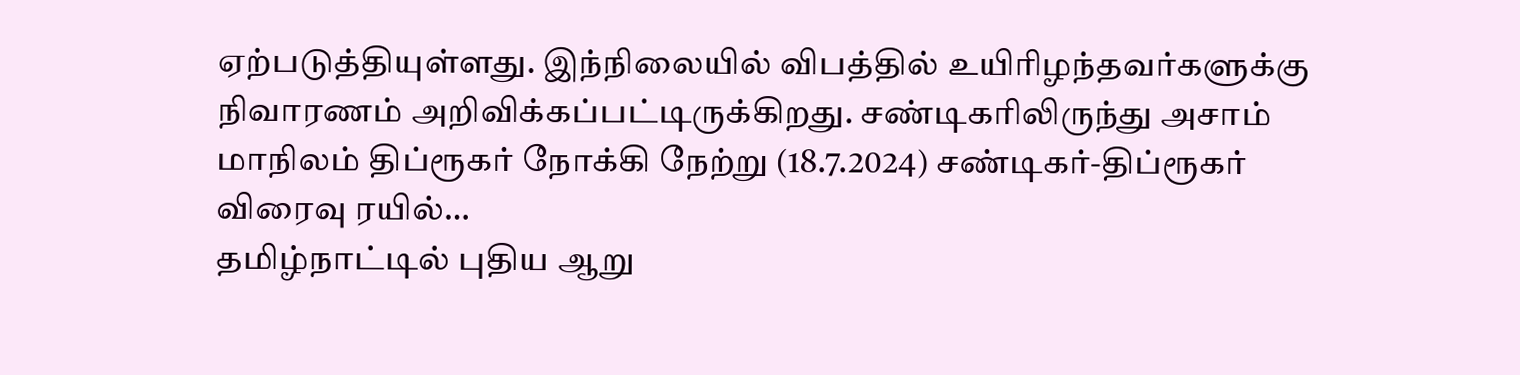ஏற்படுத்தியுள்ளது. இந்நிலையில் விபத்தில் உயிரிழந்தவர்களுக்கு நிவாரணம் அறிவிக்கப்பட்டிருக்கிறது. சண்டிகரிலிருந்து அசாம் மாநிலம் திப்ரூகர் நோக்கி நேற்று (18.7.2024) சண்டிகர்-திப்ரூகர் விரைவு ரயில்…
தமிழ்நாட்டில் புதிய ஆறு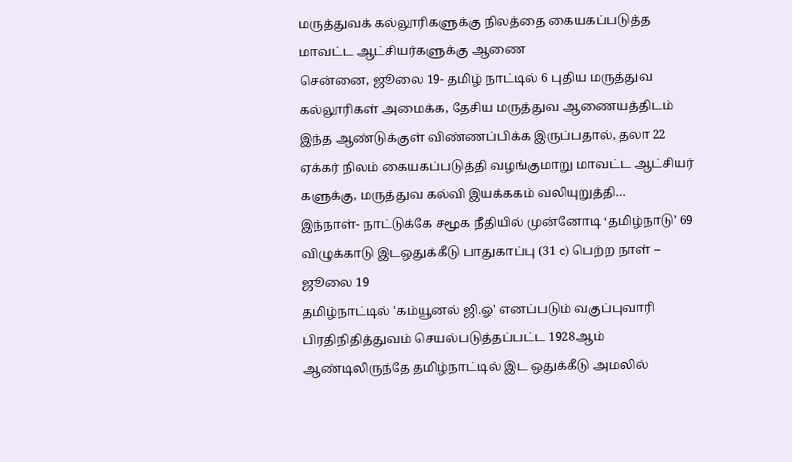மருத்துவக் கல்லூரிகளுக்கு நிலத்தை கையகப்படுத்த மாவட்ட ஆட்சியர்களுக்கு ஆணை
சென்னை, ஜூலை 19- தமிழ் நாட்டில் 6 புதிய மருத்துவ கல்லூரிகள் அமைக்க, தேசிய மருத்துவ ஆணையத்திடம் இந்த ஆண்டுக்குள் விண்ணப்பிக்க இருப்பதால், தலா 22 ஏக்கர் நிலம் கையகப்படுத்தி வழங்குமாறு மாவட்ட ஆட்சியர் களுக்கு, மருத்துவ கல்வி இயக்ககம் வலியுறுத்தி…
இந்நாள்- நாட்டுக்கே சமூக நீதியில் முன்னோடி ‘தமிழ்நாடு’ 69 விழுக்காடு இடஒதுக்கீடு பாதுகாப்பு (31 c) பெற்ற நாள் – ஜூலை 19
தமிழ்நாட்டில் 'கம்யூனல் ஜி.ஓ' எனப்படும் வகுப்புவாரி பிரதிநிதித்துவம் செயல்படுத்தப்பட்ட 1928ஆம் ஆண்டிலிருந்தே தமிழ்நாட்டில் இட ஒதுக்கீடு அமலில்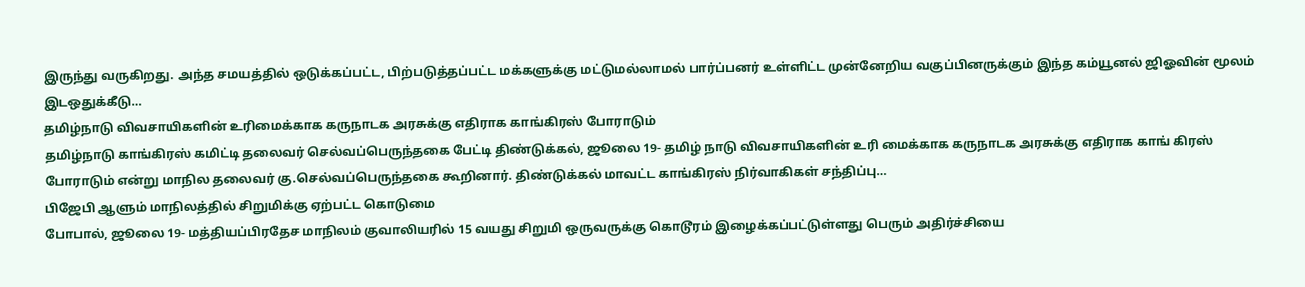இருந்து வருகிறது. அந்த சமயத்தில் ஒடுக்கப்பட்ட, பிற்படுத்தப்பட்ட மக்களுக்கு மட்டுமல்லாமல் பார்ப்பனர் உள்ளிட்ட முன்னேறிய வகுப்பினருக்கும் இந்த கம்யூனல் ஜிஓவின் மூலம் இடஒதுக்கீடு…
தமிழ்நாடு விவசாயிகளின் உரிமைக்காக கருநாடக அரசுக்கு எதிராக காங்கிரஸ் போராடும்
தமிழ்நாடு காங்கிரஸ் கமிட்டி தலைவர் செல்வப்பெருந்தகை பேட்டி திண்டுக்கல், ஜூலை 19- தமிழ் நாடு விவசாயிகளின் உரி மைக்காக கருநாடக அரசுக்கு எதிராக காங் கிரஸ் போராடும் என்று மாநில தலைவர் கு.செல்வப்பெருந்தகை கூறினார். திண்டுக்கல் மாவட்ட காங்கிரஸ் நிர்வாகிகள் சந்திப்பு…
பிஜேபி ஆளும் மாநிலத்தில் சிறுமிக்கு ஏற்பட்ட கொடுமை
போபால், ஜூலை 19- மத்தியப்பிரதேச மாநிலம் குவாலியரில் 15 வயது சிறுமி ஒருவருக்கு கொடூரம் இழைக்கப்பட்டுள்ளது பெரும் அதிர்ச்சியை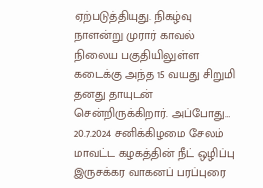ஏற்படுத்தியுது. நிகழ்வு நாளன்று முரார் காவல் நிலைய பகுதியிலுள்ள கடைக்கு அந்த 15 வயது சிறுமி தனது தாயுடன் சென்றிருக்கிறார். அப்போது…
20.7.2024 சனிக்கிழமை சேலம் மாவட்ட கழகத்தின் நீட் ஒழிப்பு இருசக்கர வாகனப் பரப்புரை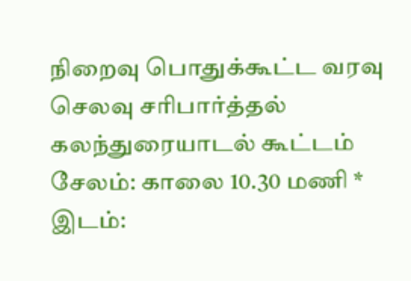நிறைவு பொதுக்கூட்ட வரவு செலவு சரிபார்த்தல் கலந்துரையாடல் கூட்டம்
சேலம்: காலை 10.30 மணி * இடம்: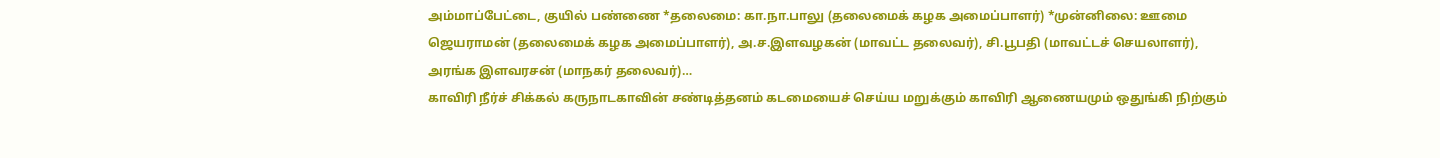அம்மாப்பேட்டை, குயில் பண்ணை *தலைமை: கா.நா.பாலு (தலைமைக் கழக அமைப்பாளர்) *முன்னிலை: ஊமை ஜெயராமன் (தலைமைக் கழக அமைப்பாளர்), அ.ச.இளவழகன் (மாவட்ட தலைவர்), சி.பூபதி (மாவட்டச் செயலாளர்), அரங்க இளவரசன் (மாநகர் தலைவர்)…
காவிரி நீர்ச் சிக்கல் கருநாடகாவின் சண்டித்தனம் கடமையைச் செய்ய மறுக்கும் காவிரி ஆணையமும் ஒதுங்கி நிற்கும்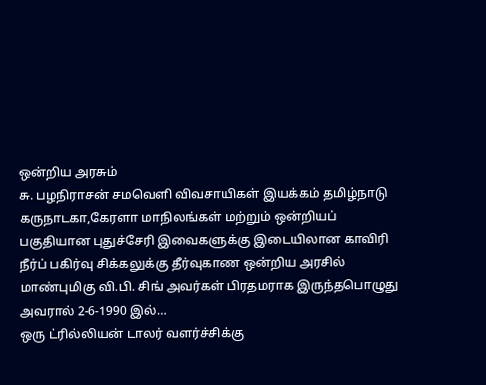ஒன்றிய அரசும்
சு. பழநிராசன் சமவெளி விவசாயிகள் இயக்கம் தமிழ்நாடு கருநாடகா,கேரளா மாநிலங்கள் மற்றும் ஒன்றியப் பகுதியான புதுச்சேரி இவைகளுக்கு இடையிலான காவிரி நீர்ப் பகிர்வு சிக்கலுக்கு தீர்வுகாண ஒன்றிய அரசில் மாண்புமிகு வி.பி. சிங் அவர்கள் பிரதமராக இருந்தபொழுது அவரால் 2-6-1990 இல்…
ஒரு ட்ரில்லியன் டாலர் வளர்ச்சிக்கு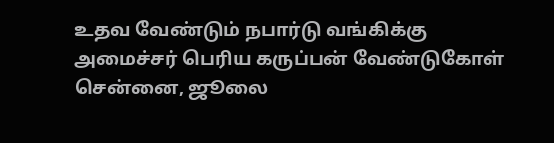உதவ வேண்டும் நபார்டு வங்கிக்கு அமைச்சர் பெரிய கருப்பன் வேண்டுகோள்
சென்னை, ஜூலை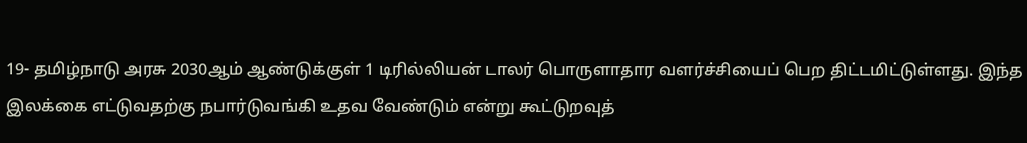19- தமிழ்நாடு அரசு 2030ஆம் ஆண்டுக்குள் 1 டிரில்லியன் டாலர் பொருளாதார வளர்ச்சியைப் பெற திட்டமிட்டுள்ளது. இந்த இலக்கை எட்டுவதற்கு நபார்டுவங்கி உதவ வேண்டும் என்று கூட்டுறவுத்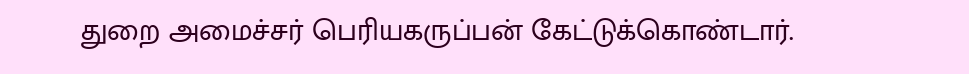துறை அமைச்சர் பெரியகருப்பன் கேட்டுக்கொண்டார்.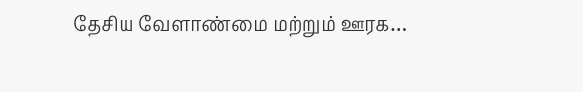தேசிய வேளாண்மை மற்றும் ஊரக…